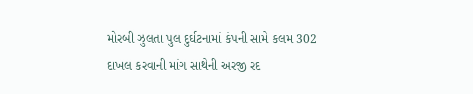મોરબી ઝુલતા પુલ દુર્ઘટનામાં કંપની સામે કલમ 302 દાખલ કરવાની માંગ સાથેની અરજી રદ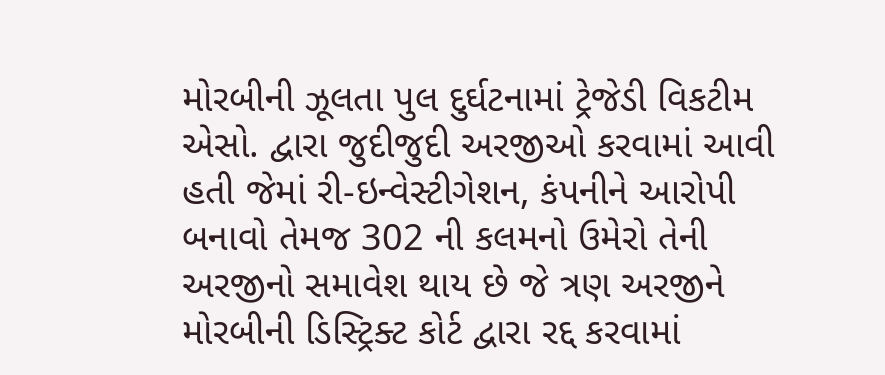મોરબીની ઝૂલતા પુલ દુર્ઘટનામાં ટ્રેજેડી વિકટીમ એસો. દ્વારા જુદીજુદી અરજીઓ કરવામાં આવી હતી જેમાં રી-ઇન્વેસ્ટીગેશન, કંપનીને આરોપી બનાવો તેમજ 302 ની કલમનો ઉમેરો તેની અરજીનો સમાવેશ થાય છે જે ત્રણ અરજીને મોરબીની ડિસ્ટ્રિક્ટ કોર્ટ દ્વારા રદ્દ કરવામાં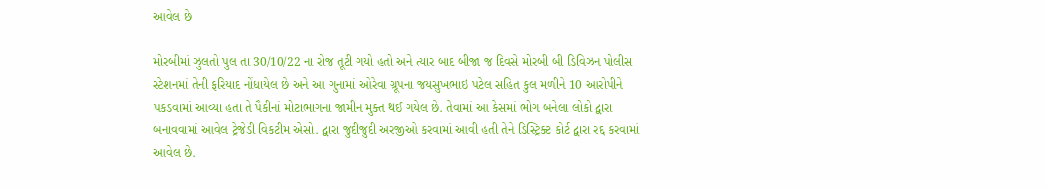આવેલ છે

મોરબીમાં ઝુલતો પુલ તા 30/10/22 ના રોજ તૂટી ગયો હતો અને ત્યાર બાદ બીજા જ દિવસે મોરબી બી ડિવિઝન પોલીસ સ્ટેશનમાં તેની ફરિયાદ નોંધાયેલ છે અને આ ગુનામાં ઓરેવા ગ્રૂપના જયસુખભાઇ પટેલ સહિત કુલ મળીને 10 આરોપીને પકડવામાં આવ્યા હતા તે પૈકીનાં મોટાભાગના જામીન મુક્ત થઈ ગયેલ છે. તેવામાં આ કેસમાં ભોગ બનેલા લોકો દ્વારા બનાવવામાં આવેલ ટ્રેજેડી વિકટીમ એસો. દ્વારા જુદીજુદી અરજીઓ કરવામાં આવી હતી તેને ડિસ્ટ્રિક્ટ કોર્ટ દ્વારા રદ્દ કરવામાં આવેલ છે.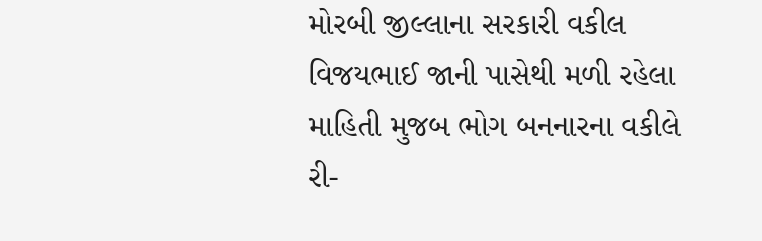મોરબી જીલ્લાના સરકારી વકીલ વિજયભાઈ જાની પાસેથી મળી રહેલા માહિતી મુજબ ભોગ બનનારના વકીલે રી-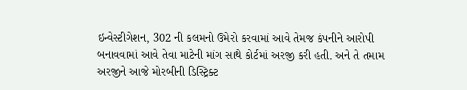ઇન્વેસ્ટીગેશન, 302 ની કલમનો ઉમેરો કરવામાં આવે તેમજ કંપનીને આરોપી બનાવવામાં આવે તેવા માટેની માંગ સાથે કોર્ટમાં અરજી કરી હતી. અને તે તમામ અરજીને આજે મોરબીની ડિસ્ટ્રિક્ટ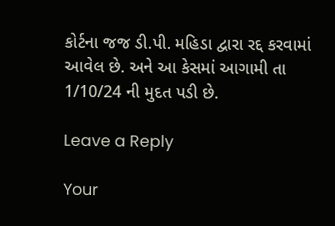કોર્ટના જજ ડી.પી. મહિડા દ્વારા રદ્દ કરવામાં આવેલ છે. અને આ કેસમાં આગામી તા 1/10/24 ની મુદત પડી છે.

Leave a Reply

Your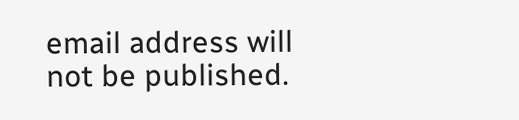email address will not be published.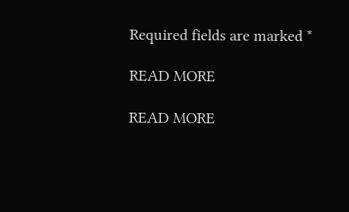Required fields are marked *

READ MORE

READ MORE